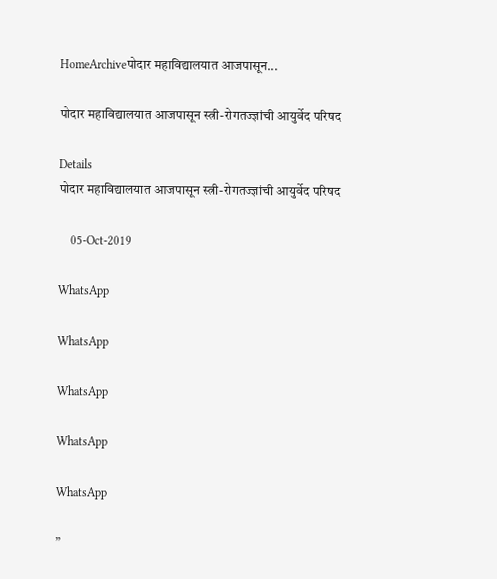HomeArchiveपोदार महाविद्यालयात आजपासून...

पोदार महाविद्यालयात आजपासून स्त्री-रोगतज्ज्ञांची आयुर्वेद परिषद

Details
पोदार महाविद्यालयात आजपासून स्त्री-रोगतज्ज्ञांची आयुर्वेद परिषद

    05-Oct-2019

WhatsApp

WhatsApp

WhatsApp

WhatsApp

WhatsApp

”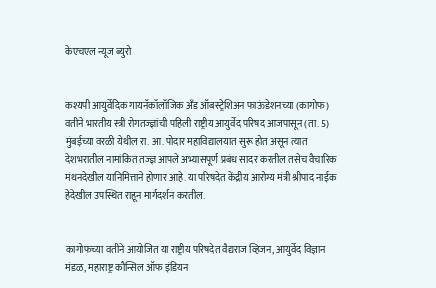केएचएल न्यूज ब्युरो


कश्यपी आयुर्वेदिक गायनॅकॉलॉजिक अँड ऑबस्ट्रेशिअन फाऊंडेशनच्या (कागोफ) वतीने भारतीय स्त्री रोगतज्ज्ञांची पहिली राष्ट्रीय आयुर्वेद परिषद आजपासून (ता. 5) मुंबईच्या वरळी येथील रा. आ. पोदार महाविद्यालयात सुरू होत असून त्यात देशभरातील नामांकित तज्ज्ञ आपले अभ्यासपूर्ण प्रबंध सादर करतील तसेच वैचारिक मंथनदेखील यानिमित्ताने होणार आहे. या परिषदेत केंद्रीय आरोग्य मंत्री श्रीपाद नाईक हेदेखील उपस्थित राहून मार्गदर्शन करतील.


कागोफच्या वतीने आयोजित या राष्ट्रीय परिषदेत वैद्यराज व्हिजन, आयुर्वेद विज्ञान मंडळ, महाराष्ट्र कौन्सिल ऑफ इंडियन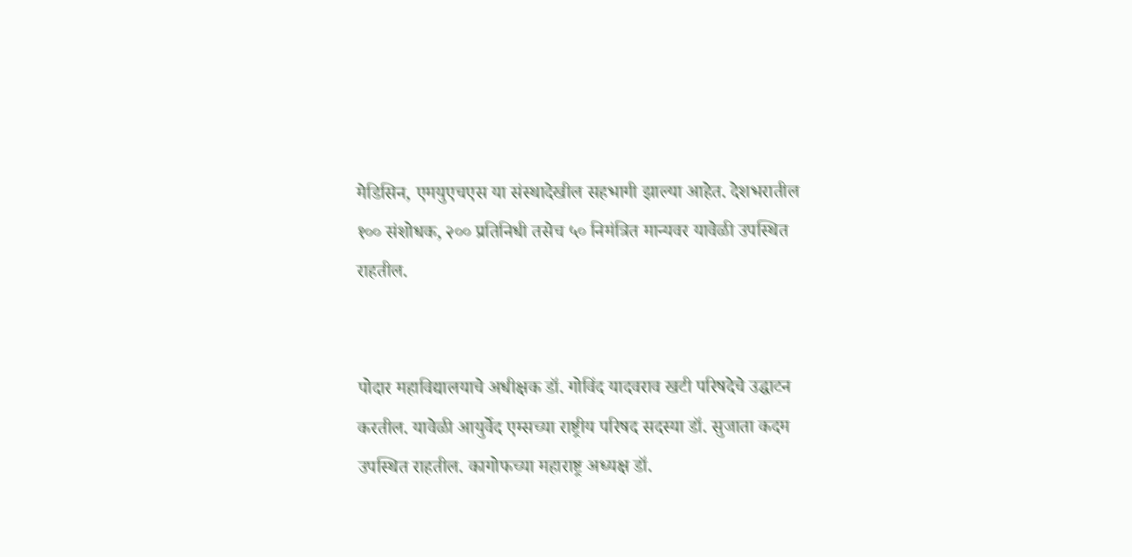मेडिसिन, एमयुएचएस या संस्थादेखील सहभागी झाल्या आहेत. देशभरातील १०० संशोधक, २०० प्रतिनिधी तसेच ५० निमंत्रित मान्यवर यावेळी उपस्थित राहतील.


पोदार महाविद्यालयाचे अधीक्षक डॉ. गोविंद यादवराव खटी परिषदेचे उद्घाटन करतील. यावेळी आयुर्वेद एम्सच्या राष्ट्रीय परिषद सदस्या डॉ. सुजाता कदम उपस्थित राहतील. कागोफच्या महाराष्ट्र अध्यक्ष डॉ.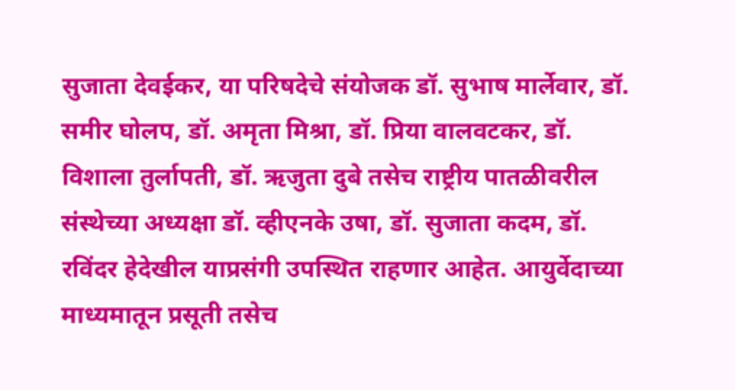सुजाता देवईकर, या परिषदेचे संयोजक डॉ. सुभाष मार्लेवार, डॉ. समीर घोलप, डॉ. अमृता मिश्रा, डॉ. प्रिया वालवटकर, डॉ. विशाला तुर्लापती, डॉ. ऋजुता दुबे तसेच राष्ट्रीय पातळीवरील संस्थेच्या अध्यक्षा डॉ. व्हीएनके उषा, डॉ. सुजाता कदम, डॉ. रविंदर हेदेखील याप्रसंगी उपस्थित राहणार आहेत. आयुर्वेदाच्या माध्यमातून प्रसूती तसेच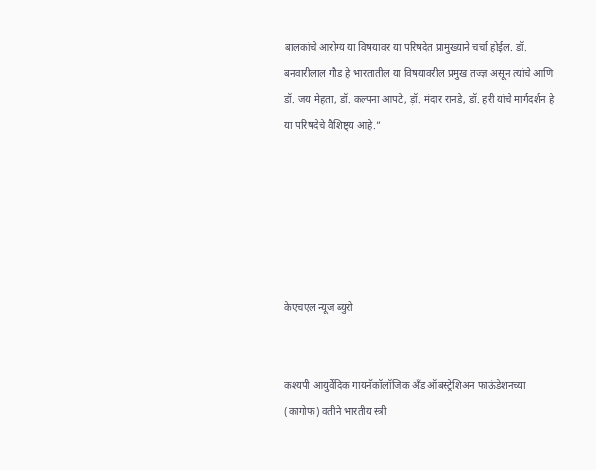बालकांचे आरोग्य या विषयावर या परिषदेत प्रामुख्याने चर्चा होईल. डॉ. बनवारीलाल गौड हे भारतातील या विषयावरील प्रमुख तज्ज्ञ असून त्यांचे आणि डॉ. जय मेहता, डॉ. कल्पना आपटे, ड़ॉ. मंदार रानडे, डॉ. हरी यांचे मार्गदर्शन हे या परिषदेचे वैशिष्ट्य आहे.”






केएचएल न्यूज ब्युरो


कश्यपी आयुर्वेदिक गायनॅकॉलॉजिक अँड ऑबस्ट्रेशिअन फाऊंडेशनच्या (कागोफ) वतीने भारतीय स्त्री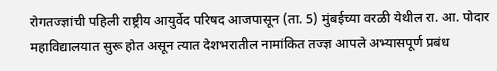रोगतज्ज्ञांची पहिली राष्ट्रीय आयुर्वेद परिषद आजपासून (ता. 5) मुंबईच्या वरळी येथील रा. आ. पोदार महाविद्यालयात सुरू होत असून त्यात देशभरातील नामांकित तज्ज्ञ आपले अभ्यासपूर्ण प्रबंध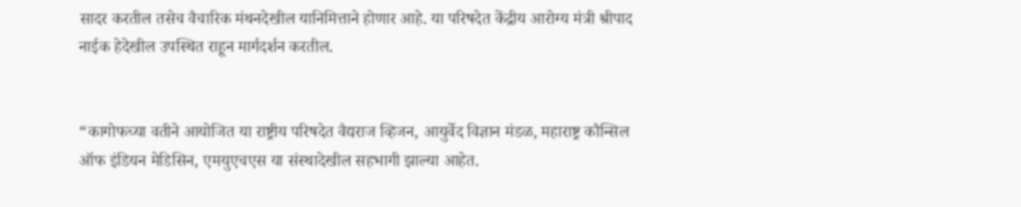सादर करतील तसेच वैचारिक मंथनदेखील यानिमित्ताने होणार आहे. या परिषदेत केंद्रीय आरोग्य मंत्री श्रीपाद नाईक हेदेखील उपस्थित राहून मार्गदर्शन करतील.


“कागोफच्या वतीने आयोजित या राष्ट्रीय परिषदेत वैद्यराज व्हिजन, आयुर्वेद विज्ञान मंडळ, महाराष्ट्र कौन्सिल ऑफ इंडियन मेडिसिन, एमयुएचएस या संस्थादेखील सहभागी झाल्या आहेत.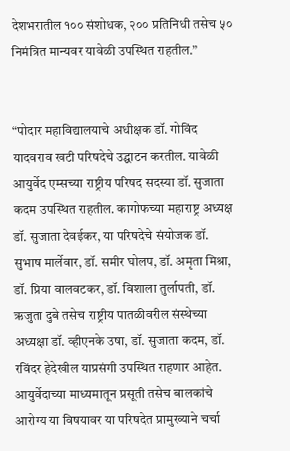देशभरातील १०० संशोधक, २०० प्रतिनिधी तसेच ५० निमंत्रित मान्यवर यावेळी उपस्थित राहतील.”


“पोदार महाविद्यालयाचे अधीक्षक डॉ. गोविंद यादवराव खटी परिषदेचे उद्घाटन करतील. यावेळी आयुर्वेद एम्सच्या राष्ट्रीय परिषद सदस्या डॉ. सुजाता कदम उपस्थित राहतील. कागोफच्या महाराष्ट्र अध्यक्ष डॉ. सुजाता देवईकर, या परिषदेचे संयोजक डॉ. सुभाष मार्लेवार, डॉ. समीर घोलप, डॉ. अमृता मिश्रा, डॉ. प्रिया वालवटकर, डॉ. विशाला तुर्लापती, डॉ. ऋजुता दुबे तसेच राष्ट्रीय पातळीवरील संस्थेच्या अध्यक्षा डॉ. व्हीएनके उषा, डॉ. सुजाता कदम, डॉ. रविंदर हेदेखील याप्रसंगी उपस्थित राहणार आहेत. आयुर्वेदाच्या माध्यमातून प्रसूती तसेच बालकांचे आरोग्य या विषयावर या परिषदेत प्रामुख्याने चर्चा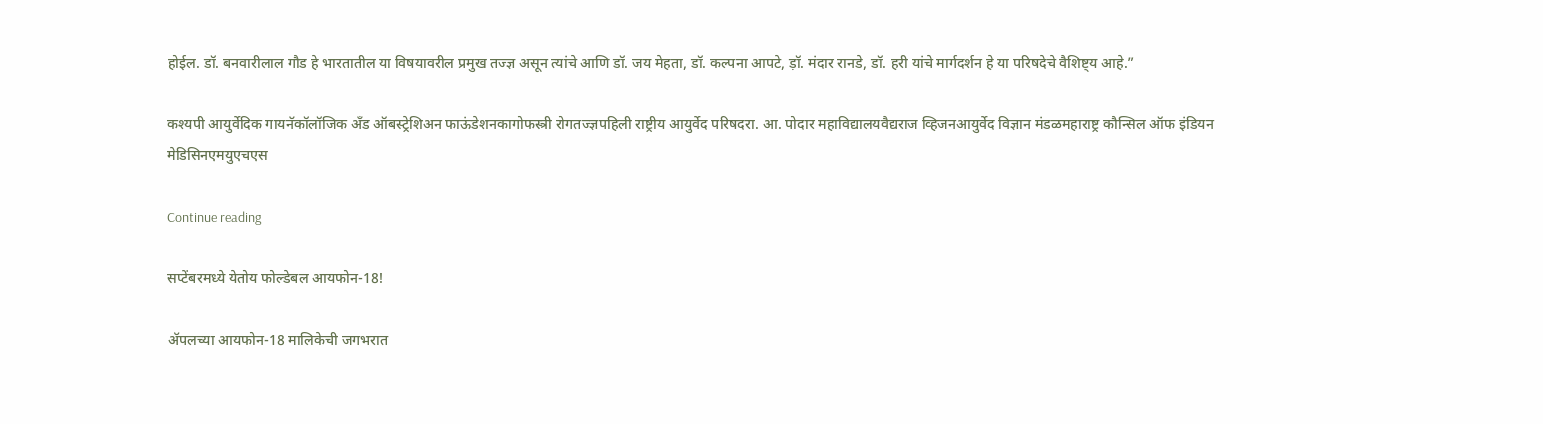होईल. डॉ. बनवारीलाल गौड हे भारतातील या विषयावरील प्रमुख तज्ज्ञ असून त्यांचे आणि डॉ. जय मेहता, डॉ. कल्पना आपटे, ड़ॉ. मंदार रानडे, डॉ. हरी यांचे मार्गदर्शन हे या परिषदेचे वैशिष्ट्य आहे.”

कश्यपी आयुर्वेदिक गायनॅकॉलॉजिक अँड ऑबस्ट्रेशिअन फाऊंडेशनकागोफस्त्री रोगतज्ज्ञपहिली राष्ट्रीय आयुर्वेद परिषदरा. आ. पोदार महाविद्यालयवैद्यराज व्हिजनआयुर्वेद विज्ञान मंडळमहाराष्ट्र कौन्सिल ऑफ इंडियन मेडिसिनएमयुएचएस

Continue reading

सप्टेंबरमध्ये येतोय फोल्डेबल आयफोन-18!

ॲपलच्या आयफोन-18 मालिकेची जगभरात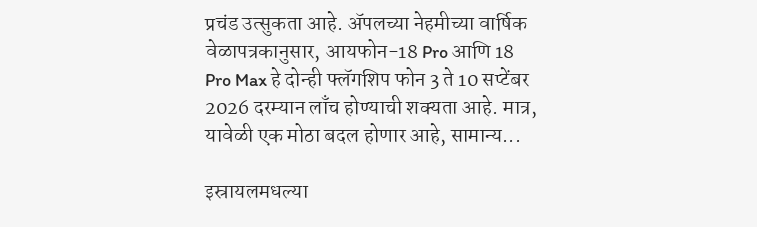प्रचंड उत्सुकता आहे. ॲपलच्या नेहमीच्या वार्षिक वेळापत्रकानुसार, आयफोन-18 Pro आणि 18 Pro Max हे दोन्ही फ्लॅगशिप फोन 3 ते 10 सप्टेंबर 2026 दरम्यान लाँच होण्याची शक्यता आहे. मात्र, यावेळी एक मोठा बदल होणार आहे, सामान्य...

इस्रायलमधल्या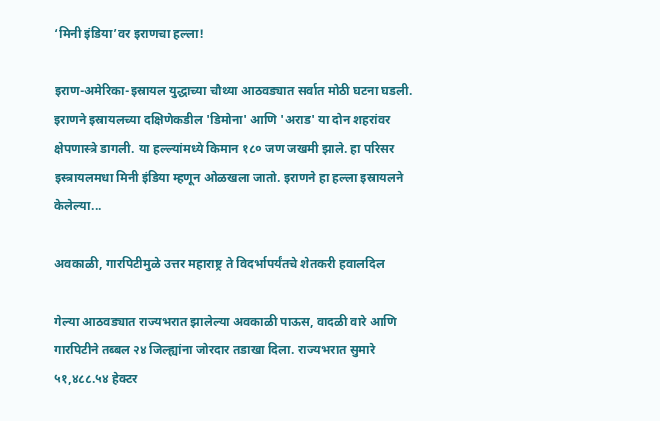‘मिनी इंडिया’वर इराणचा हल्ला!

इराण-अमेरिका-इस्रायल युद्धाच्या चौथ्या आठवड्यात सर्वात मोठी घटना घडली. इराणने इस्रायलच्या दक्षिणेकडील 'डिमोना' आणि 'अराड' या दोन शहरांवर क्षेपणास्त्रे डागली. या हल्ल्यांमध्ये किमान १८० जण जखमी झाले. हा परिसर इस्त्रायलमधा मिनी इंडिया म्हणून ओळखला जातो. इराणने हा हल्ला इस्रायलने केलेल्या...

अवकाळी, गारपिटीमुळे उत्तर महाराष्ट्र ते विदर्भापर्यंतचे शेतकरी हवालदिल

गेल्या आठवड्यात राज्यभरात झालेल्या अवकाळी पाऊस, वादळी वारे आणि गारपिटीने तब्बल २४ जिल्ह्यांना जोरदार तडाखा दिला. राज्यभरात सुमारे ५१,४८८.५४ हेक्टर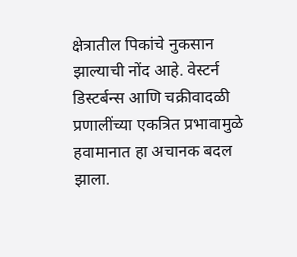क्षेत्रातील पिकांचे नुकसान झाल्याची नोंद आहे. वेस्टर्न डिस्टर्बन्स आणि चक्रीवादळी प्रणालींच्या एकत्रित प्रभावामुळे हवामानात हा अचानक बदल झाला.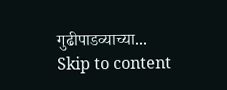गुढीपाडव्याच्या...
Skip to content